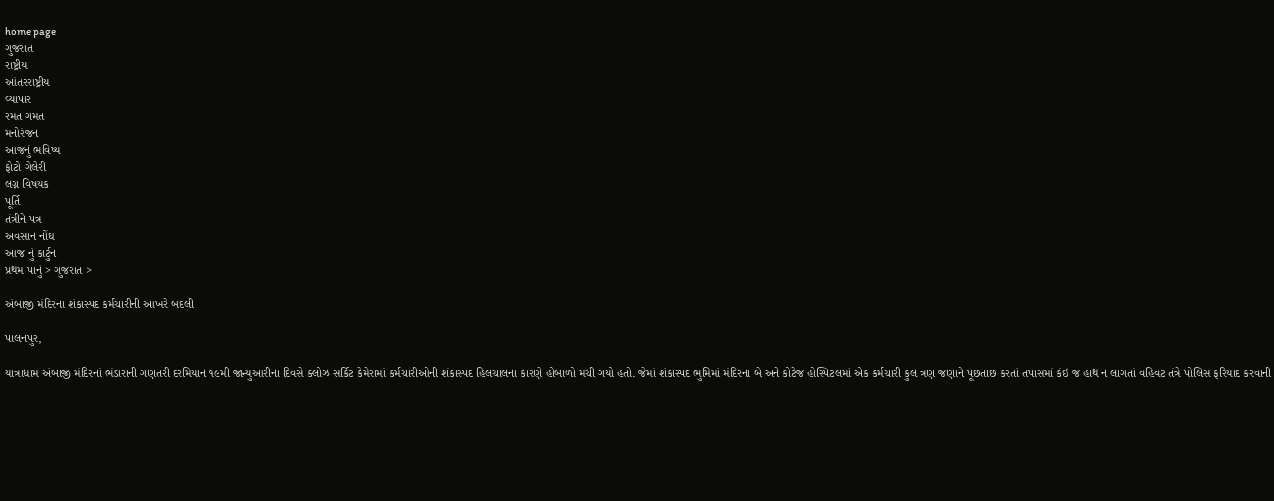home page
ગુજરાત
રાષ્ટ્રીય
આંતરરાષ્ટ્રીય
વ્યાપાર
રમત ગમત
મનોરંજન
આજનું ભવિષ્ય
ફોટો ગેલેરી
લગ્ન વિષયક
પૂર્તિ
તંત્રીને પત્ર
અવસાન નોંઘ
આજ નું કાર્ટુન
પ્રથમ પાનું > ગુજરાત >

અંબાજી મંદિરના શંકાસ્પદ કર્મચારીની આખરે બદલી

પાલનપુર,

યાત્રાધામ અંબાજી મંદિરનાં ભંડારાની ગણતરી દરમિયાન ૧૯મી જાન્યુઆરીના દિવસે ક્લોઝ સર્કિટ કેમેરામાં કર્મચારીઓની શંકાસ્પદ હિલચાલના કારણે હોબાળો મચી ગયો હતો. જેમાં શંકાસ્પદ ભુમિમાં મંદિરના બે અને કોટેજ હોસ્પિટલમાં એક કર્મચારી કુલ ત્રણ જણાને પૂછતાછ કરતાં તપાસમાં કંઇ જ હાથ ન લાગતાં વહિવટ તંત્રે પોલિસ ફરિયાદ કરવાની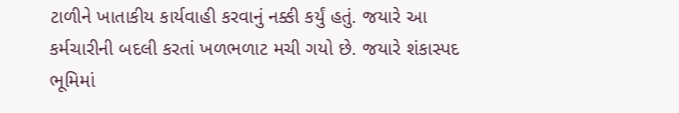ટાળીને ખાતાકીય કાર્યવાહી કરવાનું નક્કી કર્યું હતું. જયારે આ કર્મચારીની બદલી કરતાં ખળભળાટ મચી ગયો છે. જયારે શંકાસ્પદ ભૂમિમાં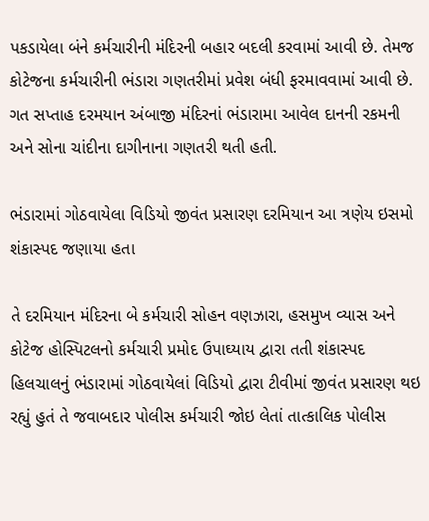પકડાયેલા બંને કર્મચારીની મંદિરની બહાર બદલી કરવામાં આવી છે. તેમજ કોટેજના કર્મચારીની ભંડારા ગણતરીમાં પ્રવેશ બંધી ફરમાવવામાં આવી છે. ગત સપ્તાહ દરમયાન અંબાજી મંદિરનાં ભંડારામા આવેલ દાનની રકમની અને સોના ચાંદીના દાગીનાના ગણતરી થતી હતી.

ભંડારામાં ગોઠવાયેલા વિડિયો જીવંત પ્રસારણ દરમિયાન આ ત્રણેય ઇસમો શંકાસ્પદ જણાયા હતા

તે દરમિયાન મંદિરના બે કર્મચારી સોહન વણઝારા, હસમુખ વ્યાસ અને કોટેજ હોસ્પિટલનો કર્મચારી પ્રમોદ ઉપાઘ્યાય દ્વારા તતી શંકાસ્પદ હિલચાલનું ભંડારામાં ગોઠવાયેલાં વિડિયો દ્વારા ટીવીમાં જીવંત પ્રસારણ થઇ રહ્યું હુતં તે જવાબદાર પોલીસ કર્મચારી જોઇ લેતાં તાત્કાલિક પોલીસ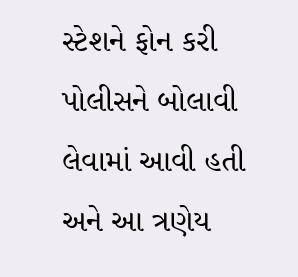સ્ટેશને ફોન કરી પોલીસને બોલાવી લેવામાં આવી હતી અને આ ત્રણેય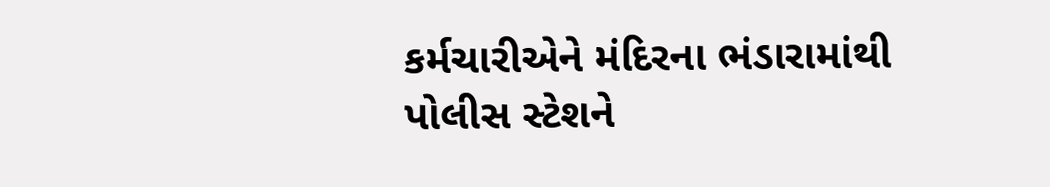કર્મચારીએને મંદિરના ભંડારામાંથી પોલીસ સ્ટેશને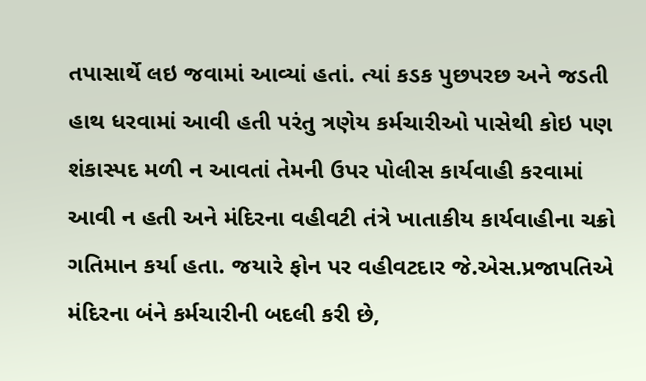તપાસાર્થે લઇ જવામાં આવ્યાં હતાં. ત્યાં કડક પુછપરછ અને જડતી હાથ ધરવામાં આવી હતી પરંતુ ત્રણેય કર્મચારીઓ પાસેથી કોઇ પણ શંકાસ્પદ મળી ન આવતાં તેમની ઉપર પોલીસ કાર્યવાહી કરવામાં આવી ન હતી અને મંદિરના વહીવટી તંત્રે ખાતાકીય કાર્યવાહીના ચક્રો ગતિમાન કર્યા હતા. જયારે ફોન પર વહીવટદાર જે.એસ.પ્રજાપતિએ મંદિરના બંને કર્મચારીની બદલી કરી છે,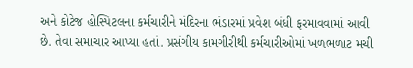અને કોટેજ હોસ્પિટલના કર્મચારીને મંદિરના ભંડારમાં પ્રવેશ બંધી ફરમાવવામાં આવી છે. તેવા સમાચાર આપ્યા હતાં. પ્રસંગીય કામગીરીથી કર્મચારીઓમાં ખળભળાટ મચી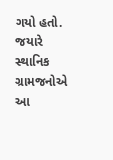ગયો હતો. જયારે સ્થાનિક ગ્રામજનોએ આ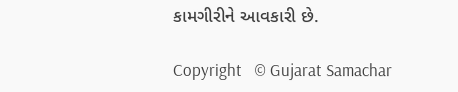કામગીરીને આવકારી છે.

Copyright   © Gujarat Samachar